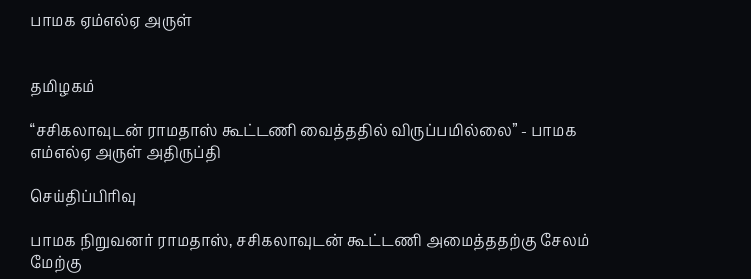பாமக ஏம்எல்ஏ அருள்


தமிழகம்

“சசிகலாவுடன் ராமதாஸ் கூட்டணி வைத்ததில் விருப்பமில்லை” - பாமக எம்எல்ஏ அருள் அதிருப்தி

செய்திப்பிரிவு

பாமக நிறுவனர் ராமதாஸ், சசிகலாவுடன் கூட்டணி அமைத்ததற்கு சேலம் மேற்கு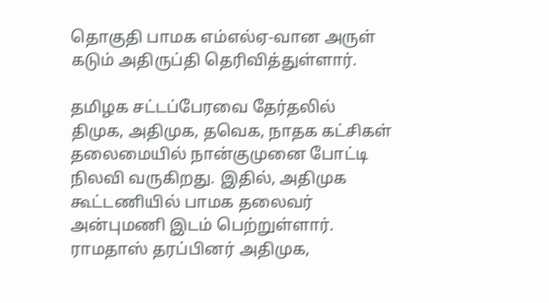தொகுதி பாமக எம்எல்ஏ-வான அருள் கடும் அதிருப்தி தெரிவித்துள்ளார்.

தமிழக சட்டப்பேரவை தேர்தலில் திமுக, அதிமுக, தவெக, நாதக கட்சிகள் தலைமையில் நான்குமுனை போட்டி நிலவி வருகிறது. இதில், அதிமுக கூட்டணியில் பாமக தலைவர் அன்புமணி இடம் பெற்றுள்ளார். ராமதாஸ் தரப்பினர் அதிமுக,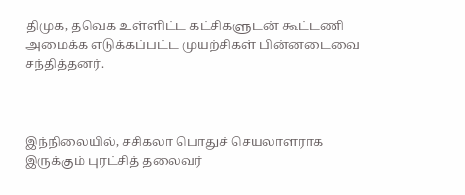திமுக, தவெக உள்ளிட்ட கட்சிகளுடன் கூட்டணி அமைக்க எடுக்கப்பட்ட முயற்சிகள் பின்னடைவை சந்தித்தனர்.



இந்நிலையில், சசிகலா பொதுச் செயலாளராக இருக்கும் புரட்சித் தலைவர்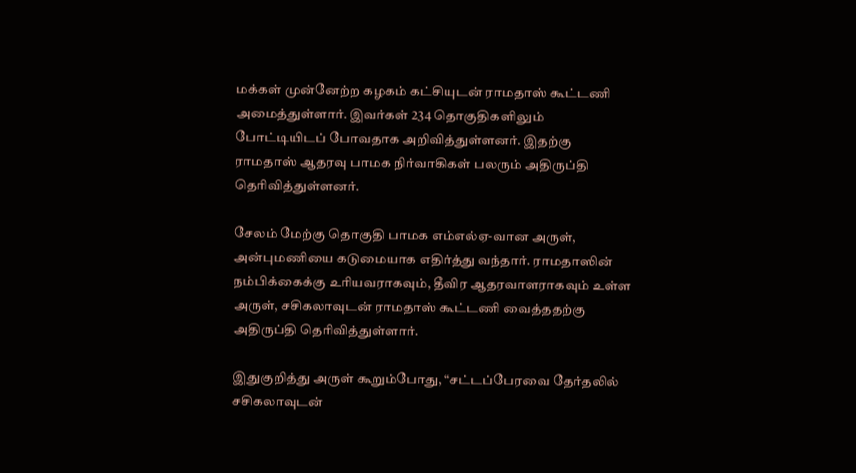மக்கள் முன்னேற்ற கழகம் கட்சியுடன் ராமதாஸ் கூட்டணி அமைத்துள்ளார். இவர்கள் 234 தொகுதிகளிலும் போட்டியிடப் போவதாக அறிவித்துள்ளனர். இதற்கு ராமதாஸ் ஆதரவு பாமக நிர்வாகிகள் பலரும் அதிருப்தி தெரிவித்துள்ளனர்.

சேலம் மேற்கு தொகுதி பாமக எம்எல்ஏ-வான அருள், அன்புமணியை கடுமையாக எதிர்த்து வந்தார். ராமதாஸின் நம்பிக்கைக்கு உரியவராகவும், தீவிர ஆதரவாளராகவும் உள்ள அருள், சசிகலாவுடன் ராமதாஸ் கூட்டணி வைத்ததற்கு அதிருப்தி தெரிவித்துள்ளார்.

இதுகுறித்து அருள் கூறும்போது, “சட்டப்பேரவை தேர்தலில் சசிகலாவுடன்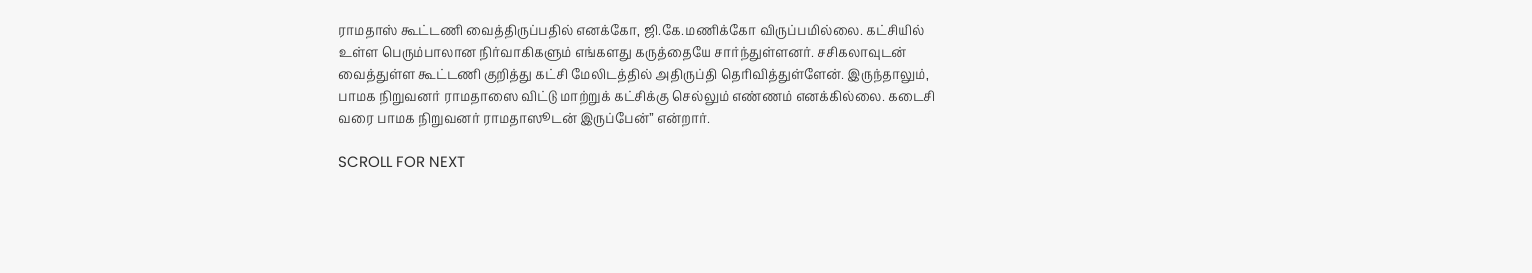ராமதாஸ் கூட்டணி வைத்திருப்பதில் எனக்கோ, ஜி.கே.மணிக்கோ விருப்பமில்லை. கட்சியில் உள்ள பெரும்பாலான நிர்வாகிகளும் எங்களது கருத்தையே சார்ந்துள்ளனர். சசிகலாவுடன் வைத்துள்ள கூட்டணி குறித்து கட்சி மேலிடத்தில் அதிருப்தி தெரிவித்துள்ளேன். இருந்தாலும், பாமக நிறுவனர் ராமதாஸை விட்டு மாற்றுக் கட்சிக்கு செல்லும் எண்ணம் எனக்கில்லை. கடைசி வரை பாமக நிறுவனர் ராமதாஸூடன் இருப்பேன்” என்றார்.

SCROLL FOR NEXT